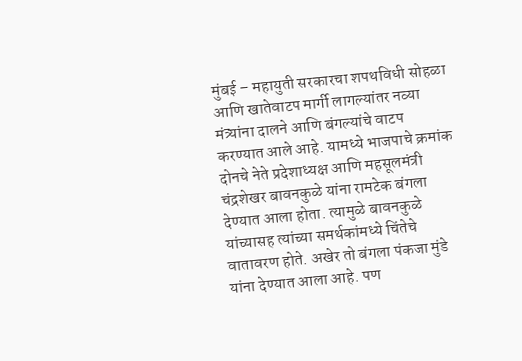मुंबई – महायुती सरकारचा शपथविधी सोहळा आणि खातेवाटप मार्गी लागल्यांतर नव्या मंत्र्यांना दालने आणि बंगल्यांचे वाटप करण्यात आले आहे. यामध्ये भाजपाचे क्रमांक दोनचे नेते प्रदेशाध्यक्ष आणि महसूलमंत्री चंद्रशेखर बावनकुळे यांना रामटेक बंगला देण्यात आला होता. त्यामुळे बावनकुळे यांच्यासह त्यांच्या समर्थकांमध्ये चिंतेचे वातावरण होते. अखेर तो बंगला पंकजा मुंडे यांना देण्यात आला आहे. पण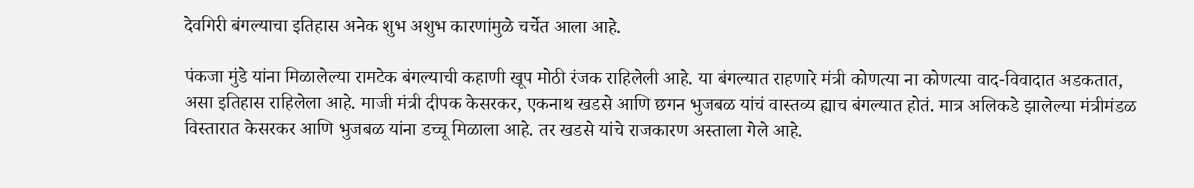देवगिरी बंगल्याचा इतिहास अनेक शुभ अशुभ कारणांमुळे चर्चेत आला आहे.

पंकजा मुंडे यांना मिळालेल्या रामटेक बंगल्याची कहाणी खूप मोठी रंजक राहिलेली आहे. या बंगल्यात राहणारे मंत्री कोणत्या ना कोणत्या वाद-विवादात अडकतात, असा इतिहास राहिलेला आहे. माजी मंत्री दीपक केसरकर, एकनाथ खडसे आणि छगन भुजबळ यांचं वास्तव्य ह्याच बंगल्यात होतं. मात्र अलिकडे झालेल्या मंत्रीमंडळ विस्तारात केसरकर आणि भुजबळ यांना डच्चू मिळाला आहे. तर खडसे यांचे राजकारण अस्ताला गेले आहे.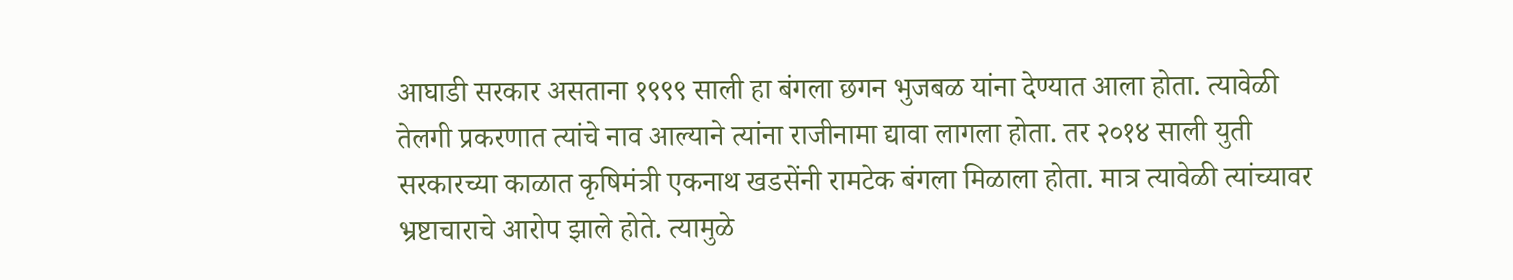आघाडी सरकार असताना १९९९ साली हा बंगला छगन भुजबळ यांना देण्यात आला होता. त्यावेळी तेलगी प्रकरणात त्यांचे नाव आल्याने त्यांना राजीनामा द्यावा लागला होता. तर २०१४ साली युती सरकारच्या काळात कृषिमंत्री एकनाथ खडसेंनी रामटेक बंगला मिळाला होता. मात्र त्यावेळी त्यांच्यावर भ्रष्टाचाराचे आरोप झाले होते. त्यामुळे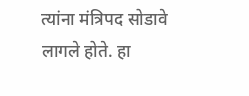त्यांना मंत्रिपद सोडावे लागले होते. हा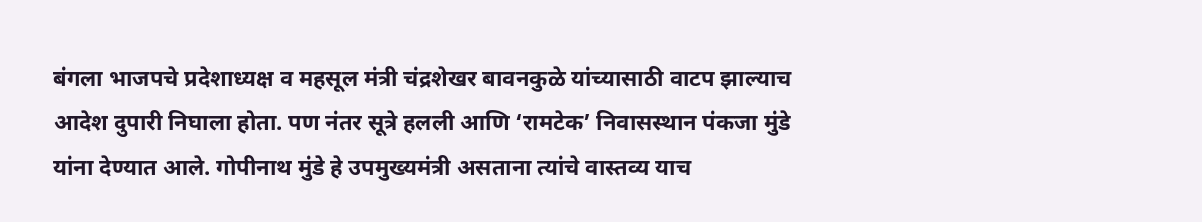बंगला भाजपचे प्रदेशाध्यक्ष व महसूल मंत्री चंद्रशेखर बावनकुळे यांच्यासाठी वाटप झाल्याच आदेश दुपारी निघाला होता. पण नंतर सूत्रे हलली आणि ‘रामटेक’ निवासस्थान पंकजा मुंडे यांना देण्यात आले. गोपीनाथ मुंडे हे उपमुख्यमंत्री असताना त्यांचे वास्तव्य याच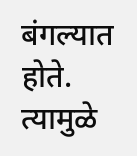बंगल्यात होते. त्यामुळे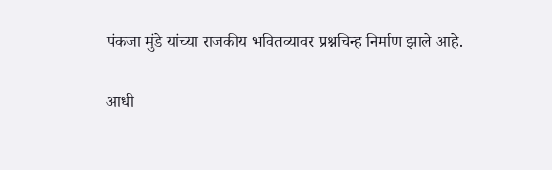पंकजा मुंडे यांच्या राजकीय भवितव्यावर प्रश्नचिन्ह निर्माण झाले आहे.

आधी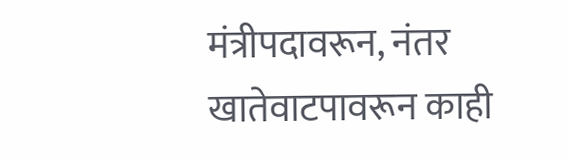मंत्रीपदावरून, नंतर खातेवाटपावरून काही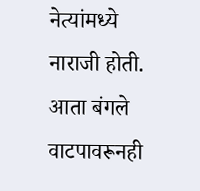नेत्यांमध्ये नाराजी होती. आता बंगले वाटपावरूनही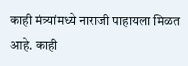काही मंत्र्यांमध्ये नाराजी पाहायला मिळत आहे. काही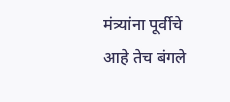मंत्र्यांना पूर्वीचे आहे तेच बंगले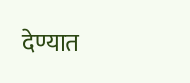देण्यात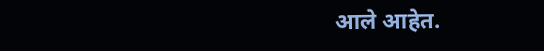आले आहेत.